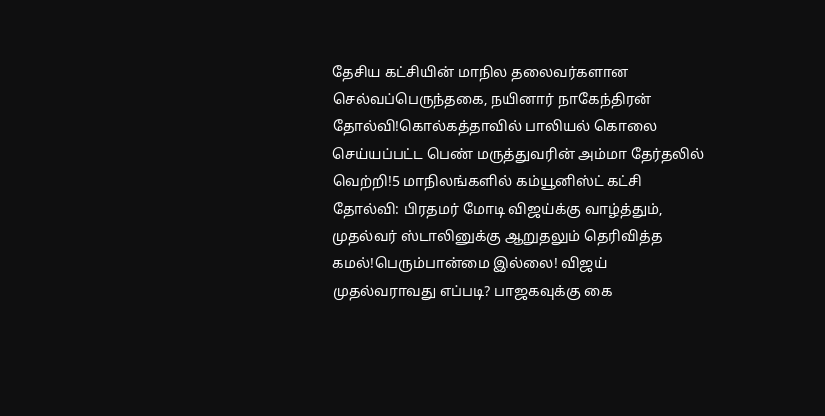தேசிய கட்சியின் மாநில தலைவர்களான செல்வப்பெருந்தகை, நயினார் நாகேந்திரன் தோல்வி!கொல்கத்தாவில் பாலியல் கொலை செய்யப்பட்ட பெண் மருத்துவரின் அம்மா தேர்தலில் வெற்றி!5 மாநிலங்களில் கம்யூனிஸ்ட் கட்சி தோல்வி: பிரதமர் மோடி விஜய்க்கு வாழ்த்தும், முதல்வர் ஸ்டாலினுக்கு ஆறுதலும் தெரிவித்த கமல்!பெரும்பான்மை இல்லை! விஜய் முதல்வராவது எப்படி? பாஜகவுக்கு கை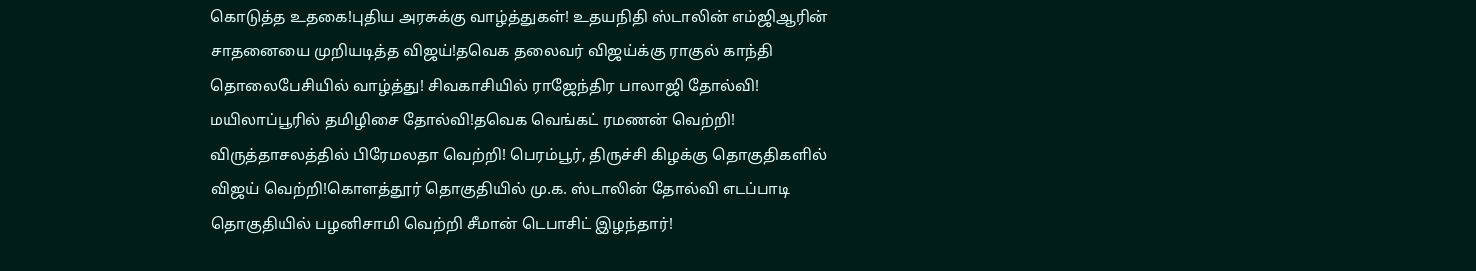கொடுத்த உதகை!புதிய அரசுக்கு வாழ்த்துகள்! உதயநிதி ஸ்டாலின் எம்ஜிஆரின் சாதனையை முறியடித்த விஜய்!தவெக தலைவர் விஜய்க்கு ராகுல் காந்தி தொலைபேசியில் வாழ்த்து! சிவகாசியில் ராஜேந்திர பாலாஜி தோல்வி! மயிலாப்பூரில் தமிழிசை தோல்வி!தவெக வெங்கட் ரமணன் வெற்றி! விருத்தாசலத்தில் பிரேமலதா வெற்றி! பெரம்பூர், திருச்சி கிழக்கு தொகுதிகளில் விஜய் வெற்றி!கொளத்தூர் தொகுதியில் மு.க. ஸ்டாலின் தோல்வி எடப்பாடி தொகுதியில் பழனிசாமி வெற்றி சீமான் டெபாசிட் இழந்தார்!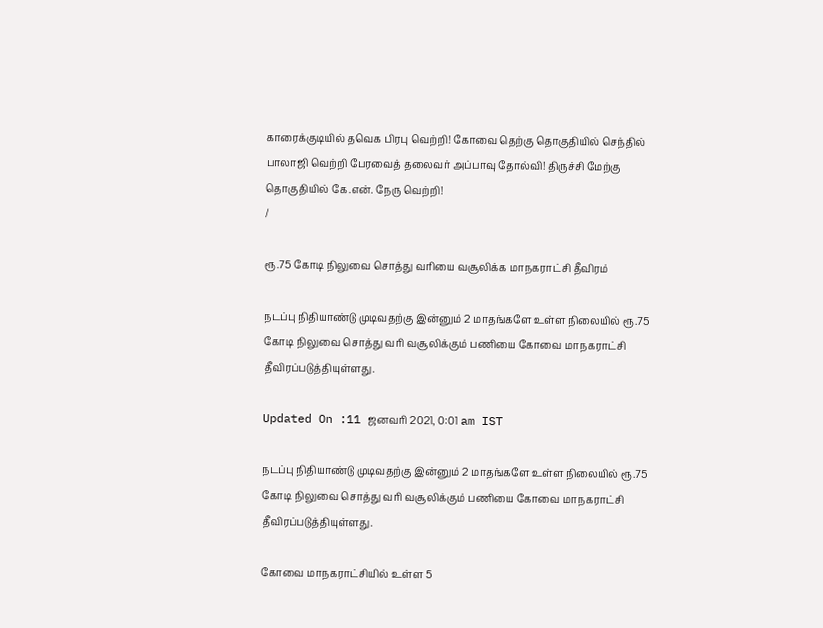காரைக்குடியில் தவெக பிரபு வெற்றி! கோவை தெற்கு தொகுதியில் செந்தில் பாலாஜி வெற்றி பேரவைத் தலைவர் அப்பாவு தோல்வி! திருச்சி மேற்கு தொகுதியில் கே.என். நேரு வெற்றி!
/

ரூ.75 கோடி நிலுவை சொத்து வரியை வசூலிக்க மாநகராட்சி தீவிரம்

நடப்பு நிதியாண்டு முடிவதற்கு இன்னும் 2 மாதங்களே உள்ள நிலையில் ரூ.75 கோடி நிலுவை சொத்து வரி வசூலிக்கும் பணியை கோவை மாநகராட்சி தீவிரப்படுத்தியுள்ளது.

Updated On :11 ஜனவரி 2021, 0:01 am IST

நடப்பு நிதியாண்டு முடிவதற்கு இன்னும் 2 மாதங்களே உள்ள நிலையில் ரூ.75 கோடி நிலுவை சொத்து வரி வசூலிக்கும் பணியை கோவை மாநகராட்சி தீவிரப்படுத்தியுள்ளது.

கோவை மாநகராட்சியில் உள்ள 5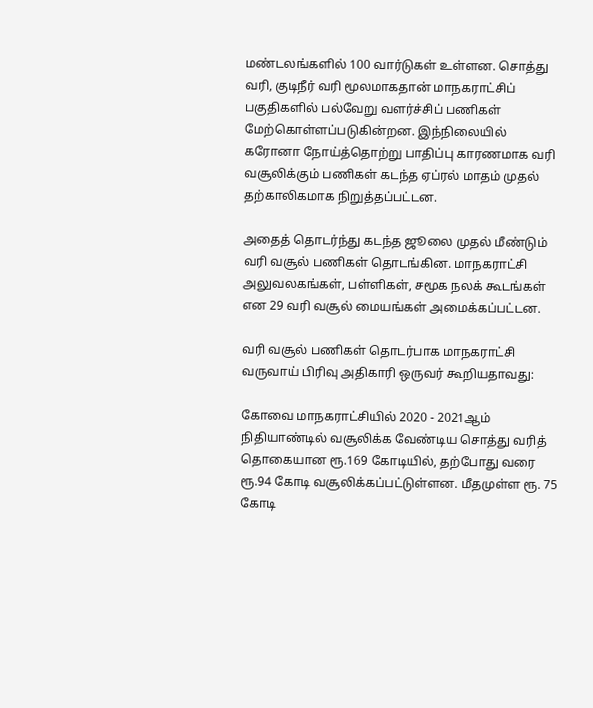மண்டலங்களில் 100 வார்டுகள் உள்ளன. சொத்து வரி, குடிநீர் வரி மூலமாகதான் மாநகராட்சிப் பகுதிகளில் பல்வேறு வளர்ச்சிப் பணிகள் மேற்கொள்ளப்படுகின்றன. இந்நிலையில் கரோனா நோய்த்தொற்று பாதிப்பு காரணமாக வரி வசூலிக்கும் பணிகள் கடந்த ஏப்ரல் மாதம் முதல் தற்காலிகமாக நிறுத்தப்பட்டன.

அதைத் தொடர்ந்து கடந்த ஜூலை முதல் மீண்டும் வரி வசூல் பணிகள் தொடங்கின. மாநகராட்சி அலுவலகங்கள், பள்ளிகள், சமூக நலக் கூடங்கள் என 29 வரி வசூல் மையங்கள் அமைக்கப்பட்டன.

வரி வசூல் பணிகள் தொடர்பாக மாநகராட்சி வருவாய் பிரிவு அதிகாரி ஒருவர் கூறியதாவது:

கோவை மாநகராட்சியில் 2020 - 2021ஆம் நிதியாண்டில் வசூலிக்க வேண்டிய சொத்து வரித் தொகையான ரூ.169 கோடியில், தற்போது வரை ரூ.94 கோடி வசூலிக்கப்பட்டுள்ளன. மீதமுள்ள ரூ. 75 கோடி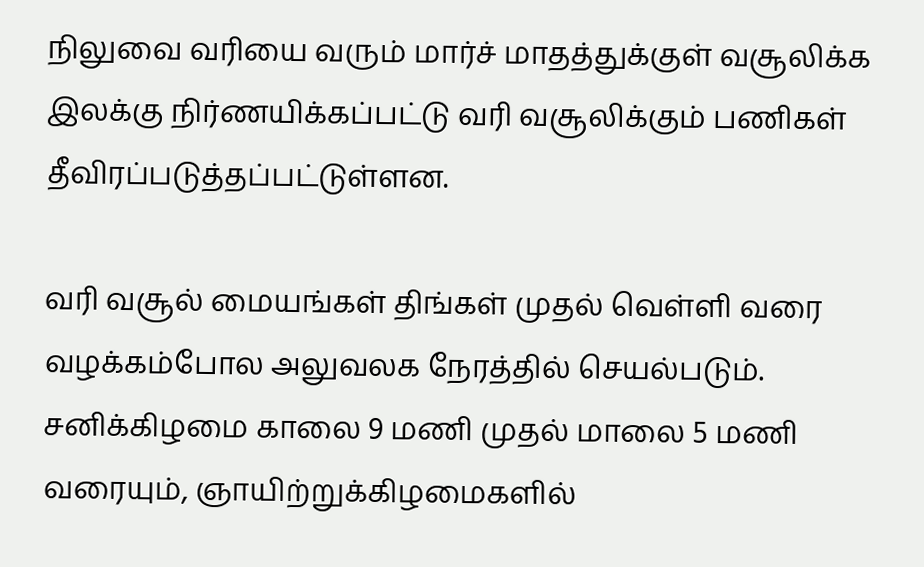நிலுவை வரியை வரும் மார்ச் மாதத்துக்குள் வசூலிக்க இலக்கு நிர்ணயிக்கப்பட்டு வரி வசூலிக்கும் பணிகள் தீவிரப்படுத்தப்பட்டுள்ளன.

வரி வசூல் மையங்கள் திங்கள் முதல் வெள்ளி வரை வழக்கம்போல அலுவலக நேரத்தில் செயல்படும். சனிக்கிழமை காலை 9 மணி முதல் மாலை 5 மணி வரையும், ஞாயிற்றுக்கிழமைகளில்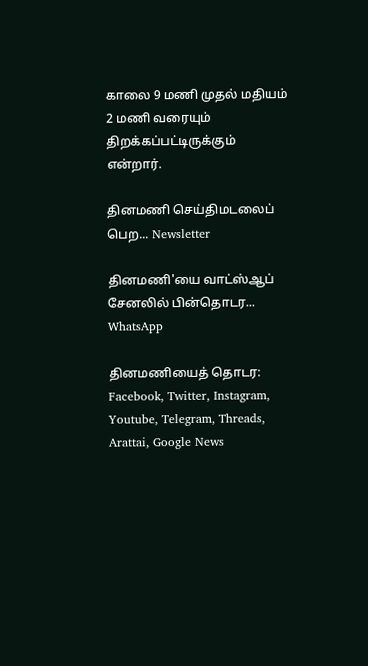காலை 9 மணி முதல் மதியம் 2 மணி வரையும் திறக்கப்பட்டிருக்கும் என்றார்.

தினமணி செய்திமடலைப் பெற... Newsletter

தினமணி'யை வாட்ஸ்ஆப் சேனலில் பின்தொடர... WhatsApp

தினமணியைத் தொடர: Facebook, Twitter, Instagram, Youtube, Telegram, Threads, Arattai, Google News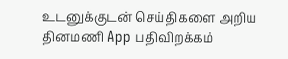உடனுக்குடன் செய்திகளை அறிய தினமணி App பதிவிறக்கம்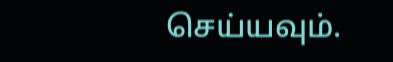செய்யவும்.